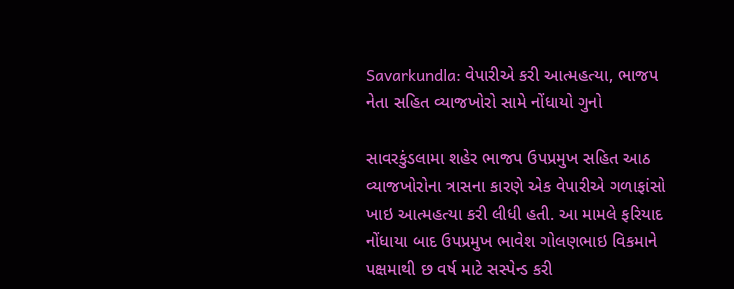Savarkundla: વેપારીએ કરી આત્મહત્યા, ભાજપ નેતા સહિત વ્યાજખોરો સામે નોંધાયો ગુનો

સાવરકુંડલામા શહેર ભાજપ ઉપપ્રમુખ સહિત આઠ વ્યાજખોરોના ત્રાસના કારણે એક વેપારીએ ગળાફાંસો ખાઇ આત્મહત્યા કરી લીધી હતી. આ મામલે ફરિયાદ નોંધાયા બાદ ઉપપ્રમુખ ભાવેશ ગોલણભાઇ વિકમાને પક્ષમાથી છ વર્ષ માટે સસ્પેન્ડ કરી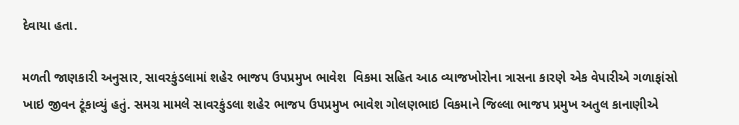દેવાયા હતા.

મળતી જાણકારી અનુસાર, સાવરકુંડલામાં શહેર ભાજપ ઉપપ્રમુખ ભાવેશ  વિકમા સહિત આઠ વ્યાજખોરોના ત્રાસના કારણે એક વેપારીએ ગળાફાંસો ખાઇ જીવન ટૂંકાવ્યું હતું. સમગ્ર મામલે સાવરકુંડલા શહેર ભાજપ ઉપપ્રમુખ ભાવેશ ગોલણભાઇ વિકમાને જિલ્લા ભાજપ પ્રમુખ અતુલ કાનાણીએ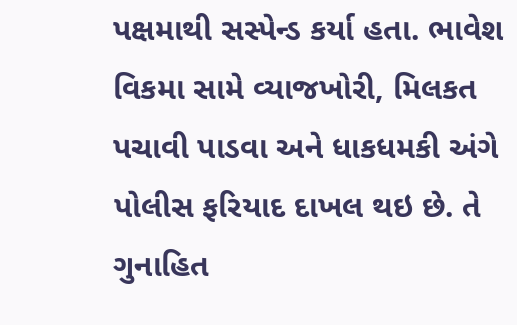પક્ષમાથી સસ્પેન્ડ કર્યા હતા. ભાવેશ વિકમા સામે વ્યાજખોરી, મિલકત પચાવી પાડવા અને ધાકધમકી અંગે પોલીસ ફરિયાદ દાખલ થઇ છે. તે ગુનાહિત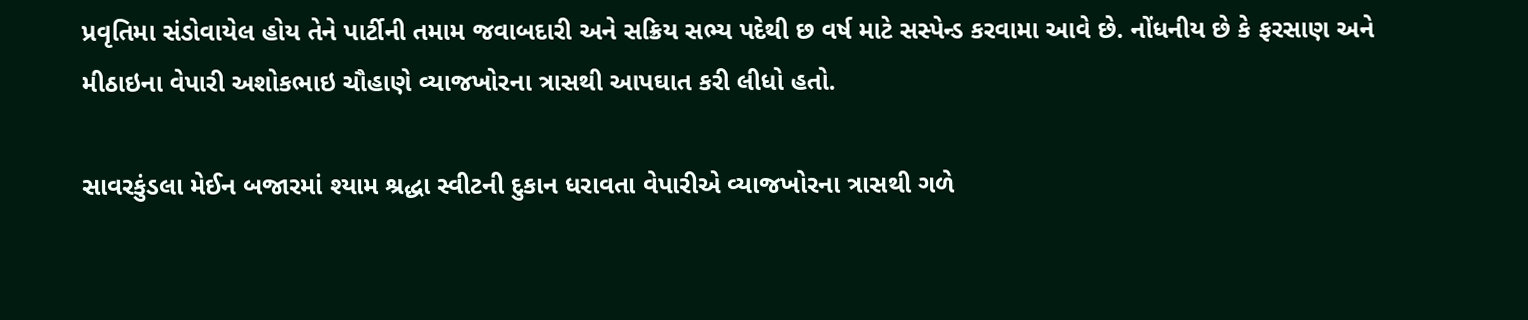પ્રવૃતિમા સંડોવાયેલ હોય તેને પાર્ટીની તમામ જવાબદારી અને સક્રિય સભ્ય પદેથી છ વર્ષ માટે સસ્પેન્ડ કરવામા આવે છે. નોંધનીય છે કે ફરસાણ અને મીઠાઇના વેપારી અશોકભાઇ ચૌહાણે વ્યાજખોરના ત્રાસથી આપઘાત કરી લીધો હતો.

સાવરકુંડલા મેઈન બજારમાં શ્યામ શ્રદ્ધા સ્વીટની દુકાન ધરાવતા વેપારીએ વ્યાજખોરના ત્રાસથી ગળે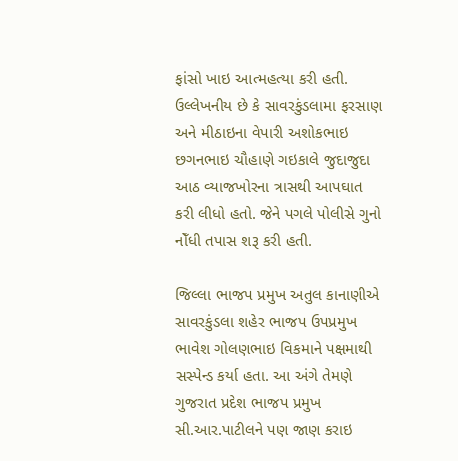ફાંસો ખાઇ આત્મહત્યા કરી હતી. ઉલ્લેખનીય છે કે સાવરકુંડલામા ફરસાણ અને મીઠાઇના વેપારી અશોકભાઇ છગનભાઇ ચૌહાણે ગઇકાલે જુદાજુદા આઠ વ્યાજખોરના ત્રાસથી આપઘાત કરી લીધો હતો. જેને પગલે પોલીસે ગુનો નોઁધી તપાસ શરૂ કરી હતી.

જિલ્લા ભાજપ પ્રમુખ અતુલ કાનાણીએ સાવરકુંડલા શહેર ભાજપ ઉપપ્રમુખ ભાવેશ ગોલણભાઇ વિકમાને પક્ષમાથી સસ્પેન્ડ કર્યા હતા. આ અંગે તેમણે ગુજરાત પ્રદેશ ભાજપ પ્રમુખ સી.આર.પાટીલને પણ જાણ કરાઇ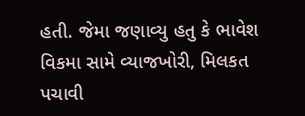હતી. જેમા જણાવ્યુ હતુ કે ભાવેશ વિકમા સામે વ્યાજખોરી, મિલકત પચાવી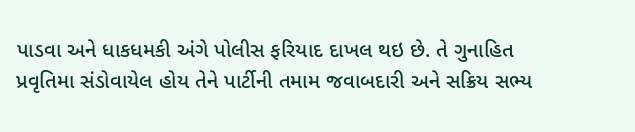પાડવા અને ધાકધમકી અંગે પોલીસ ફરિયાદ દાખલ થઇ છે. તે ગુનાહિત પ્રવૃતિમા સંડોવાયેલ હોય તેને પાર્ટીની તમામ જવાબદારી અને સક્રિય સભ્ય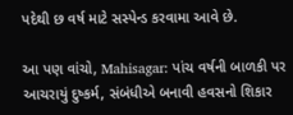પદેથી છ વર્ષ માટે સસ્પેન્ડ કરવામા આવે છે.

આ પણ વાંચો, Mahisagar: પાંચ વર્ષની બાળકી પર આચરાયું દુષ્કર્મ, સંબંધીએ બનાવી હવસનો શિકાર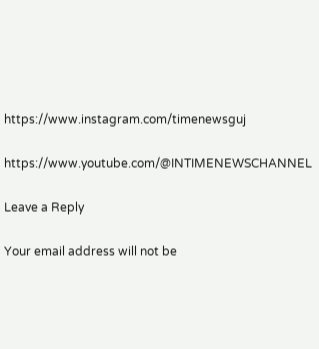https://www.instagram.com/timenewsguj

https://www.youtube.com/@INTIMENEWSCHANNEL

Leave a Reply

Your email address will not be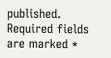published. Required fields are marked *